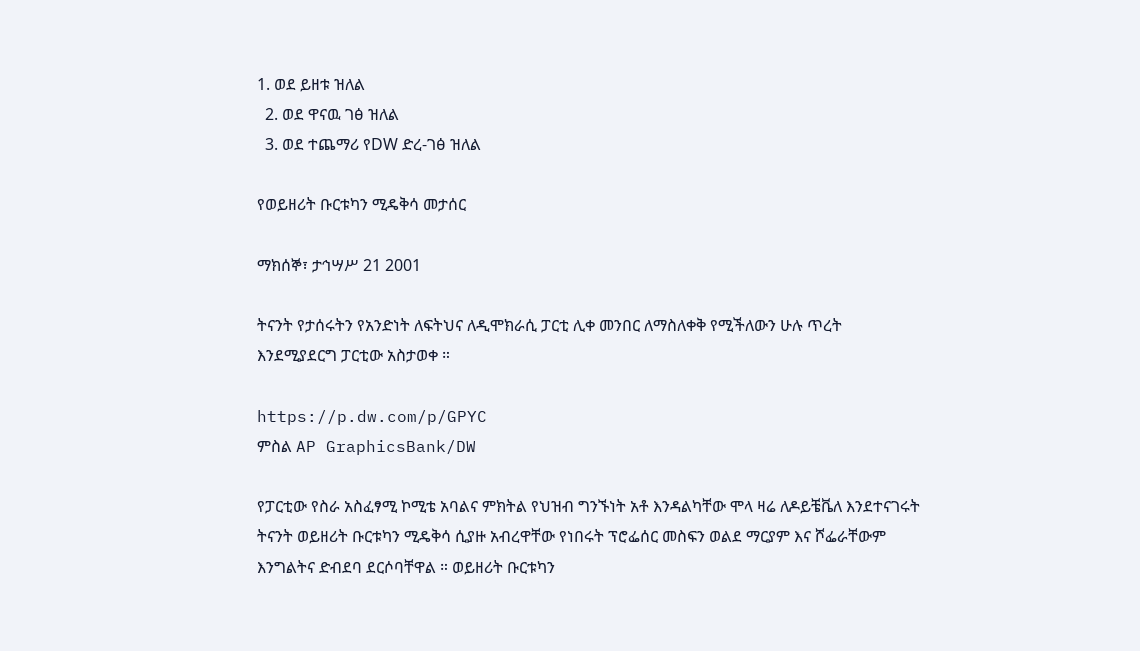1. ወደ ይዘቱ ዝለል
  2. ወደ ዋናዉ ገፅ ዝለል
  3. ወደ ተጨማሪ የDW ድረ-ገፅ ዝለል

የወይዘሪት ቡርቱካን ሚዴቅሳ መታሰር

ማክሰኞ፣ ታኅሣሥ 21 2001

ትናንት የታሰሩትን የአንድነት ለፍትህና ለዲሞክራሲ ፓርቲ ሊቀ መንበር ለማስለቀቅ የሚችለውን ሁሉ ጥረት እንደሚያደርግ ፓርቲው አስታወቀ ።

https://p.dw.com/p/GPYC
ምስል AP GraphicsBank/DW

የፓርቲው የስራ አስፈፃሚ ኮሚቴ አባልና ምክትል የህዝብ ግንኙነት አቶ እንዳልካቸው ሞላ ዛሬ ለዶይቼቬለ እንደተናገሩት ትናንት ወይዘሪት ቡርቱካን ሚዴቅሳ ሲያዙ አብረዋቸው የነበሩት ፕሮፌሰር መስፍን ወልደ ማርያም እና ሾፌራቸውም እንግልትና ድብደባ ደርሶባቸዋል ። ወይዘሪት ቡርቱካን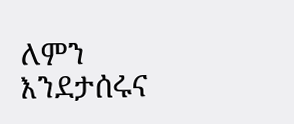ለምን እንደታሰሩና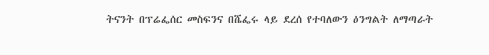ትናንት በፕሬፌሰር መስፍንና በሼፌሩ ላይ ደረሰ የተባለውን ዕንግልት ለማጣራት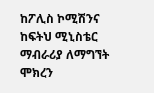ከፖሊስ ኮሚሽንና ከፍትህ ሚኒስቴር ማብራሪያ ለማግኘት ሞክረን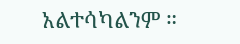አልተሳካልንም ።